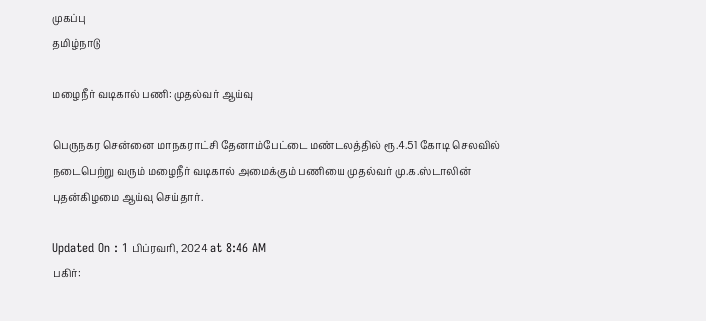முகப்பு
தமிழ்நாடு

மழைநீர் வடிகால் பணி: முதல்வர் ஆய்வு

பெருநகர சென்னை மாநகராட்சி தேனாம்பேட்டை மண்டலத்தில் ரூ.4.51 கோடி செலவில் நடைபெற்று வரும் மழைநீர் வடிகால் அமைக்கும் பணியை முதல்வர் மு.க.ஸ்டாலின் புதன்கிழமை ஆய்வு செய்தார்.

Updated On : 1 பிப்ரவரி, 2024 at 8:46 AM
பகிர்: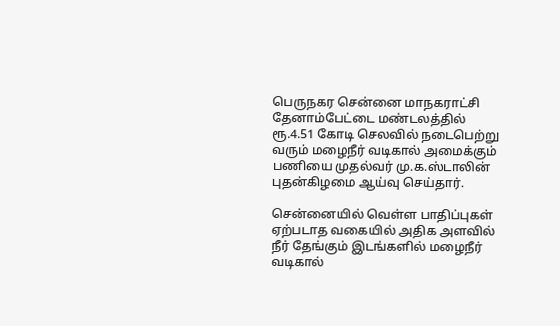பெருநகர சென்னை மாநகராட்சி தேனாம்பேட்டை மண்டலத்தில் ரூ.4.51 கோடி செலவில் நடைபெற்று வரும் மழைநீர் வடிகால் அமைக்கும் பணியை முதல்வர் மு.க.ஸ்டாலின் புதன்கிழமை ஆய்வு செய்தார்.

சென்னையில் வெள்ள பாதிப்புகள் ஏற்படாத வகையில் அதிக அளவில் நீர் தேங்கும் இடங்களில் மழைநீர் வடிகால்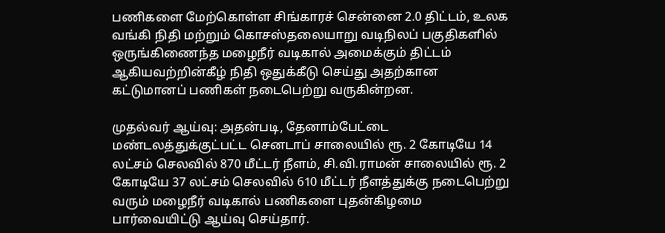பணிகளை மேற்கொள்ள சிங்காரச் சென்னை 2.0 திட்டம், உலக வங்கி நிதி மற்றும் கொசஸ்தலையாறு வடிநிலப் பகுதிகளில் ஒருங்கிணைந்த மழைநீர் வடிகால் அமைக்கும் திட்டம் ஆகியவற்றின்கீழ் நிதி ஒதுக்கீடு செய்து அதற்கான கட்டுமானப் பணிகள் நடைபெற்று வருகின்றன.

முதல்வர் ஆய்வு: அதன்படி, தேனாம்பேட்டை மண்டலத்துக்குட்பட்ட செனடாப் சாலையில் ரூ. 2 கோடியே 14 லட்சம் செலவில் 870 மீட்டர் நீளம், சி.வி.ராமன் சாலையில் ரூ. 2 கோடியே 37 லட்சம் செலவில் 610 மீட்டர் நீளத்துக்கு நடைபெற்று வரும் மழைநீர் வடிகால் பணிகளை புதன்கிழமை பார்வையிட்டு ஆய்வு செய்தார்.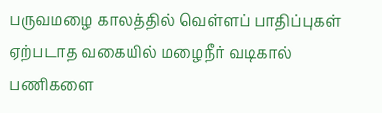பருவமழை காலத்தில் வெள்ளப் பாதிப்புகள் ஏற்படாத வகையில் மழைநீர் வடிகால் பணிகளை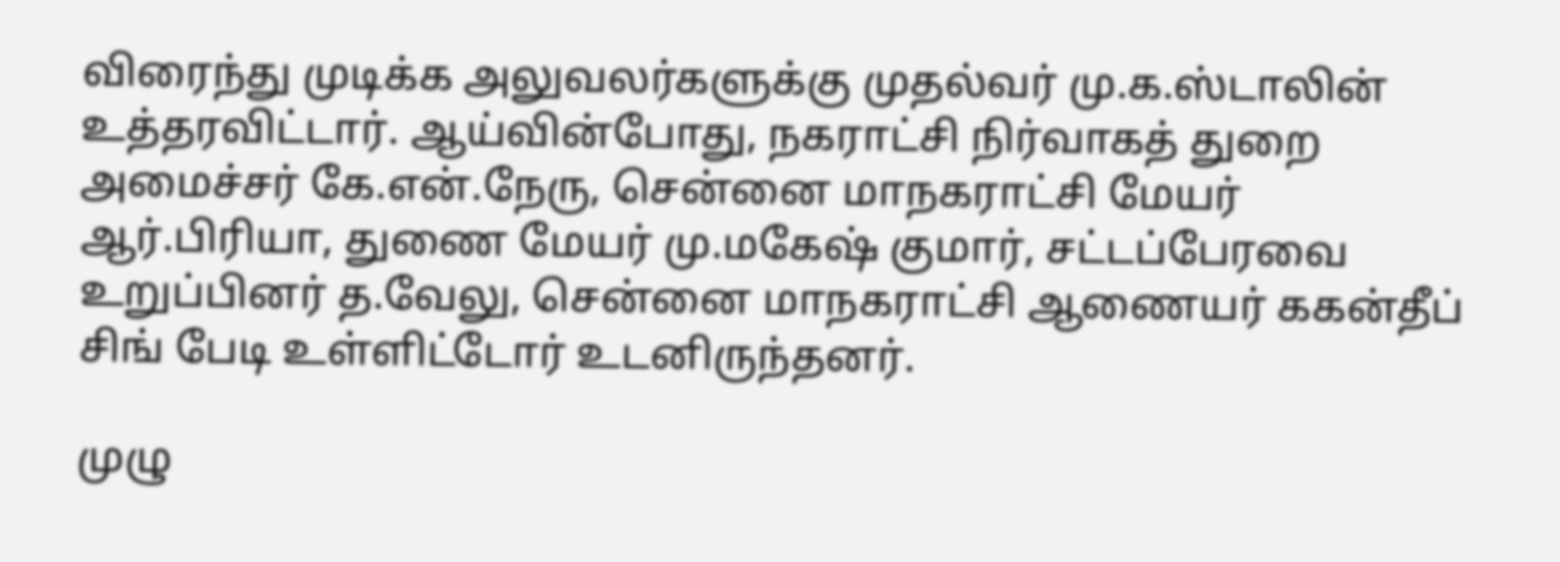விரைந்து முடிக்க அலுவலர்களுக்கு முதல்வர் மு.க.ஸ்டாலின் உத்தரவிட்டார். ஆய்வின்போது, நகராட்சி நிர்வாகத் துறை அமைச்சர் கே.என்.நேரு, சென்னை மாநகராட்சி மேயர் ஆர்.பிரியா, துணை மேயர் மு.மகேஷ் குமார், சட்டப்பேரவை உறுப்பினர் த.வேலு, சென்னை மாநகராட்சி ஆணையர் ககன்தீப் சிங் பேடி உள்ளிட்டோர் உடனிருந்தனர்.

முழு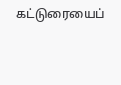கட்டுரையைப்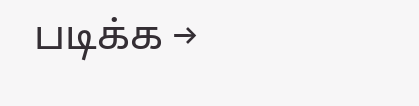படிக்க →